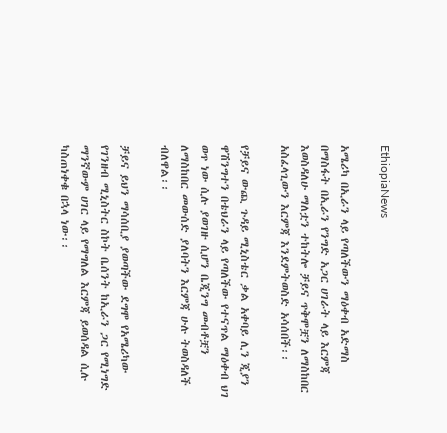EthiopiaNews

አሜሪካ በኢራን ላይ የጣለችውን ማዕቀብ አድማስ በማስፋት በኢራን የንግድ አጋር ሀገራት ላይ እርምጃ እወስዳለሁ ማለቷን ተከትሎ ቻይና ጥቅሞቿን ለማስከበር አስፈላጊውን እርምጃ እንደምትወስድ አሳሰበች፡፡

የቻይና ውጪ ጉዳይ ሚኒስቴር ቃል አቀባይ ሊን ጂያን ዋሽንግተን በቴህራን ላይ የጣለችው የተናጥል ማዕቀብ ህገ ወጥ ነው ሲሉ ያወገዙ ሲሆን ቤጂንግ መብቶቿን ለማስከበር መውሰድ ያለባትን እርምጃ ሁሉ ትወስዳለች ብለዋል፡፡

ቻይና ይህን ማሳሰቢያ ያወጣችው ደግሞ የአሜሪካው የገንዘብ ሚኒስትር ስኮት ቤሰንት ከኢራን ጋር የሚነግድ ማንኛውም ሀገር ላይ የማግለል እርምጃ ይወሰዳል ሲሉ ካስጠነቀቁ በኋላ ነው፡፡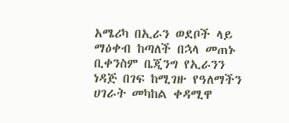አሜሪካ በኢራን ወደቦች ላይ ማዕቀብ ከጣለች በኋላ መጠኑ ቢቀንስም ቤጂንግ የኢራንን ነዳጅ በገፍ ከሚገዙ የዓለማችን ሀገራት መካከል ቀዳሚዋ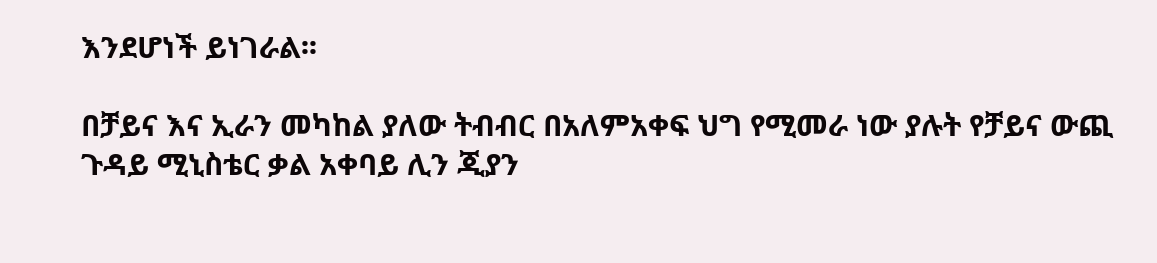እንደሆነች ይነገራል፡፡

በቻይና እና ኢራን መካከል ያለው ትብብር በአለምአቀፍ ህግ የሚመራ ነው ያሉት የቻይና ውጪ ጉዳይ ሚኒስቴር ቃል አቀባይ ሊን ጂያን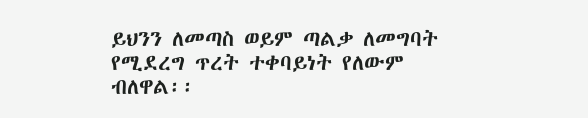ይህንን ለመጣስ ወይም ጣልቃ ለመግባት የሚደረግ ጥረት ተቀባይነት የለውም ብለዋል፡፡